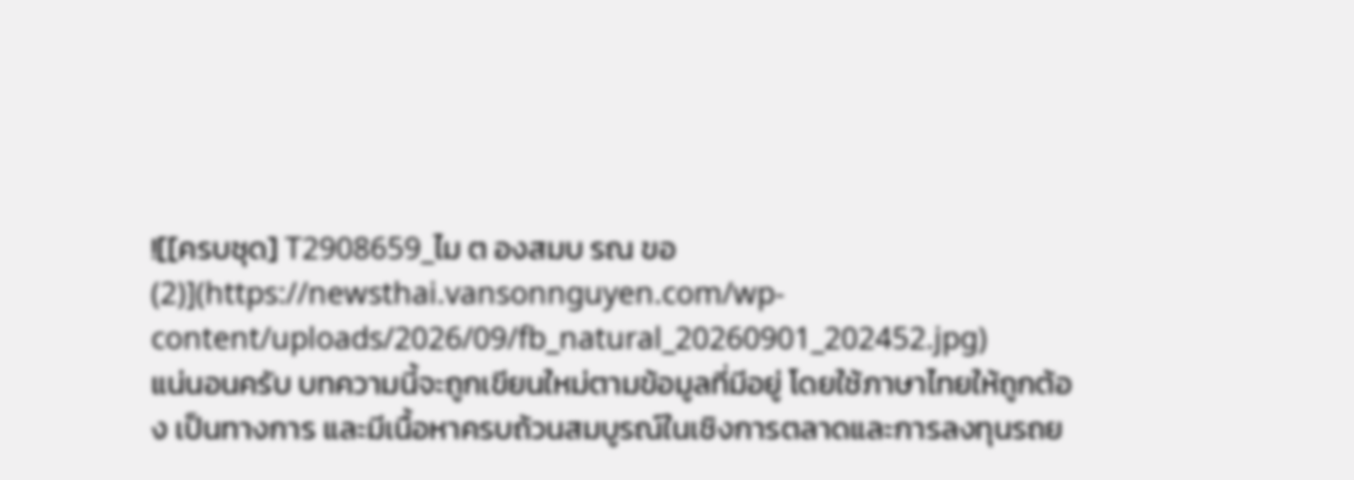![[ครบชุด] T2908659_ไม ต องสมบ รณ ขอ (2)](https://newsthai.vansonnguyen.com/wp-content/uploads/2026/09/fb_natural_20260901_202452.jpg)
แน่นอนครับ บทความนี้จะถูกเขียนใหม่ตามข้อมูลที่มีอยู่ โดยใช้ภาษาไทยให้ถูกต้อง เป็นทางการ และมีเนื้อหาครบถ้วนสมบูรณ์ในเชิงการตลาดและการลงทุนรถย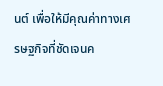นต์ เพื่อให้มีคุณค่าทางเศรษฐกิจที่ชัดเจนค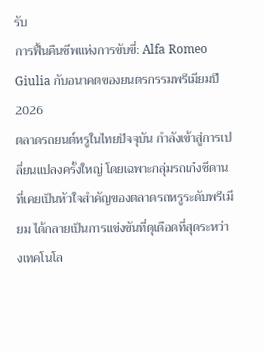รับ
การฟื้นคืนชีพแห่งการขับขี่: Alfa Romeo Giulia กับอนาคตของยนตรกรรมพรีเมียมปี 2026
ตลาดรถยนต์หรูในไทยปัจจุบัน กำลังเข้าสู่การเปลี่ยนแปลงครั้งใหญ่ โดยเฉพาะกลุ่มรถเก๋งซีดานที่เคยเป็นหัวใจสำคัญของตลาดรถหรูระดับพรีเมียม ได้กลายเป็นการแข่งขันที่ดุเดือดที่สุดระหว่างเทคโนโล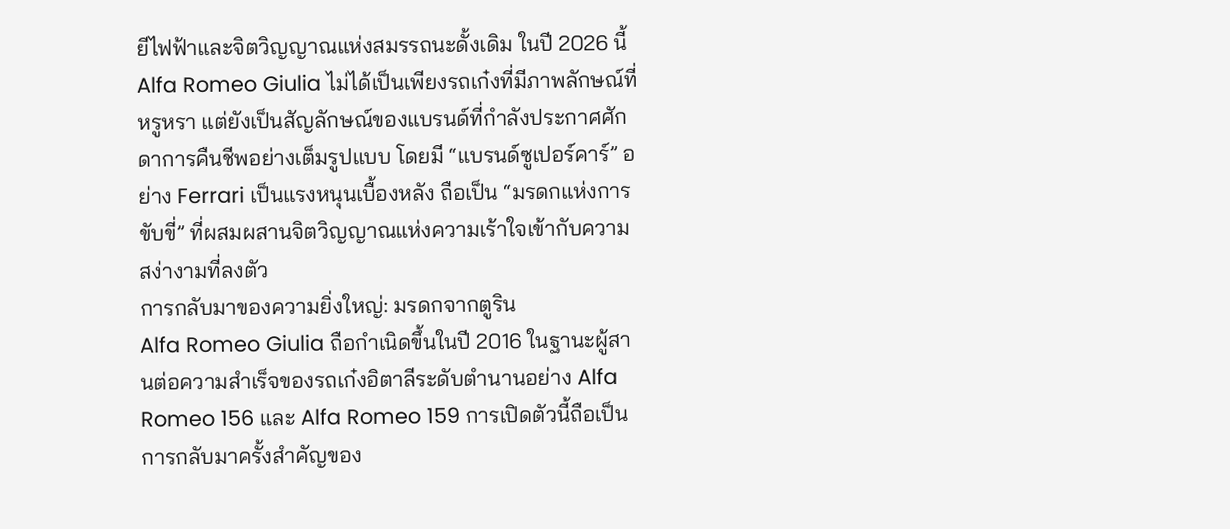ยีไฟฟ้าและจิตวิญญาณแห่งสมรรถนะดั้งเดิม ในปี 2026 นี้ Alfa Romeo Giulia ไม่ได้เป็นเพียงรถเก๋งที่มีภาพลักษณ์ที่หรูหรา แต่ยังเป็นสัญลักษณ์ของแบรนด์ที่กำลังประกาศศักดาการคืนชีพอย่างเต็มรูปแบบ โดยมี “แบรนด์ซูเปอร์คาร์” อย่าง Ferrari เป็นแรงหนุนเบื้องหลัง ถือเป็น “มรดกแห่งการขับขี่” ที่ผสมผสานจิตวิญญาณแห่งความเร้าใจเข้ากับความสง่างามที่ลงตัว
การกลับมาของความยิ่งใหญ่: มรดกจากตูริน
Alfa Romeo Giulia ถือกำเนิดขึ้นในปี 2016 ในฐานะผู้สานต่อความสำเร็จของรถเก๋งอิตาลีระดับตำนานอย่าง Alfa Romeo 156 และ Alfa Romeo 159 การเปิดตัวนี้ถือเป็นการกลับมาครั้งสำคัญของ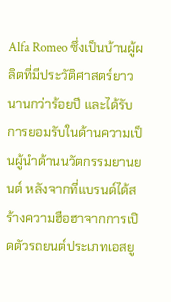Alfa Romeo ซึ่งเป็นบ้านผู้ผลิตที่มีประวัติศาสตร์ยาวนานกว่าร้อยปี และได้รับการยอมรับในด้านความเป็นผู้นำด้านนวัตกรรมยานยนต์ หลังจากที่แบรนด์ได้สร้างความฮือฮาจากการเปิดตัวรถยนต์ประเภทเอสยู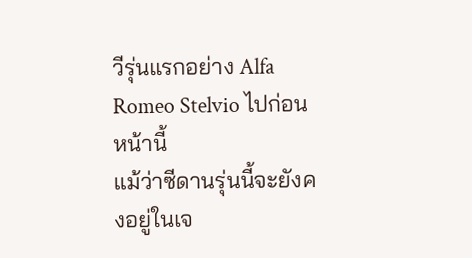วีรุ่นแรกอย่าง Alfa Romeo Stelvio ไปก่อนหน้านี้
แม้ว่าซีดานรุ่นนี้จะยังคงอยู่ในเจ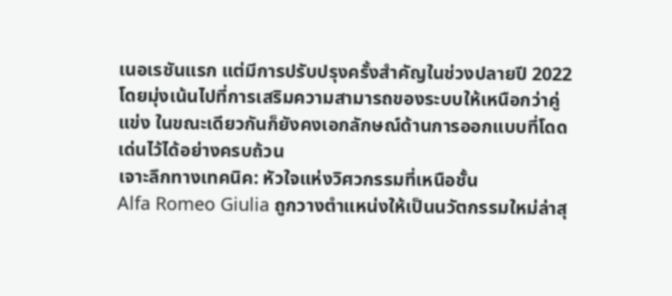เนอเรชันแรก แต่มีการปรับปรุงครั้งสำคัญในช่วงปลายปี 2022 โดยมุ่งเน้นไปที่การเสริมความสามารถของระบบให้เหนือกว่าคู่แข่ง ในขณะเดียวกันก็ยังคงเอกลักษณ์ด้านการออกแบบที่โดดเด่นไว้ได้อย่างครบถ้วน
เจาะลึกทางเทคนิค: หัวใจแห่งวิศวกรรมที่เหนือชั้น
Alfa Romeo Giulia ถูกวางตำแหน่งให้เป็นนวัตกรรมใหม่ล่าสุ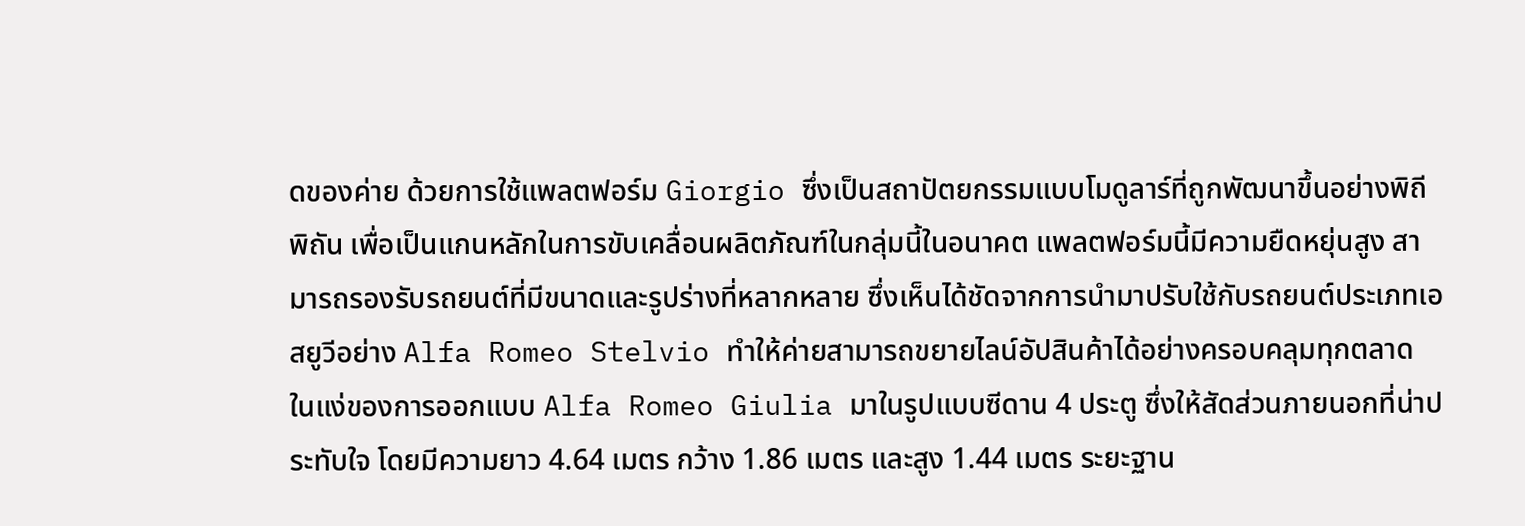ดของค่าย ด้วยการใช้แพลตฟอร์ม Giorgio ซึ่งเป็นสถาปัตยกรรมแบบโมดูลาร์ที่ถูกพัฒนาขึ้นอย่างพิถีพิถัน เพื่อเป็นแกนหลักในการขับเคลื่อนผลิตภัณฑ์ในกลุ่มนี้ในอนาคต แพลตฟอร์มนี้มีความยืดหยุ่นสูง สามารถรองรับรถยนต์ที่มีขนาดและรูปร่างที่หลากหลาย ซึ่งเห็นได้ชัดจากการนำมาปรับใช้กับรถยนต์ประเภทเอสยูวีอย่าง Alfa Romeo Stelvio ทำให้ค่ายสามารถขยายไลน์อัปสินค้าได้อย่างครอบคลุมทุกตลาด
ในแง่ของการออกแบบ Alfa Romeo Giulia มาในรูปแบบซีดาน 4 ประตู ซึ่งให้สัดส่วนภายนอกที่น่าประทับใจ โดยมีความยาว 4.64 เมตร กว้าง 1.86 เมตร และสูง 1.44 เมตร ระยะฐาน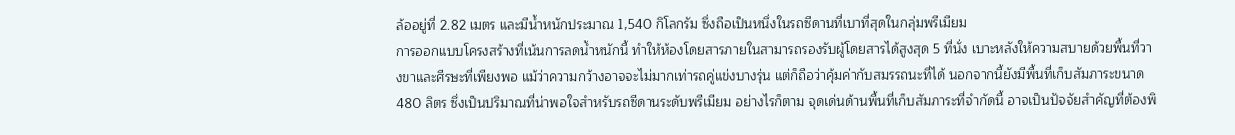ล้ออยู่ที่ 2.82 เมตร และมีน้ำหนักประมาณ 1,540 กิโลกรัม ซึ่งถือเป็นหนึ่งในรถซีดานที่เบาที่สุดในกลุ่มพรีเมียม
การออกแบบโครงสร้างที่เน้นการลดน้ำหนักนี้ ทำให้ห้องโดยสารภายในสามารถรองรับผู้โดยสารได้สูงสุด 5 ที่นั่ง เบาะหลังให้ความสบายด้วยพื้นที่วางขาและศีรษะที่เพียงพอ แม้ว่าความกว้างอาจจะไม่มากเท่ารถคู่แข่งบางรุ่น แต่ก็ถือว่าคุ้มค่ากับสมรรถนะที่ได้ นอกจากนี้ยังมีพื้นที่เก็บสัมภาระขนาด 480 ลิตร ซึ่งเป็นปริมาณที่น่าพอใจสำหรับรถซีดานระดับพรีเมียม อย่างไรก็ตาม จุดเด่นด้านพื้นที่เก็บสัมภาระที่จำกัดนี้ อาจเป็นปัจจัยสำคัญที่ต้องพิ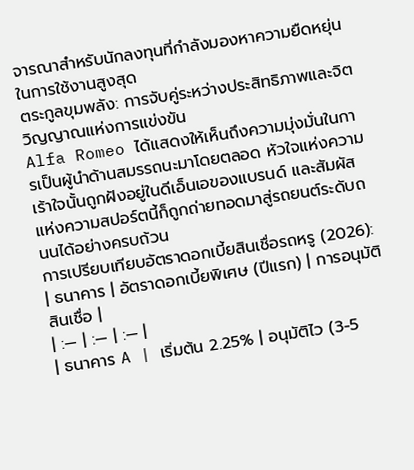จารณาสำหรับนักลงทุนที่กำลังมองหาความยืดหยุ่นในการใช้งานสูงสุด
ตระกูลขุมพลัง: การจับคู่ระหว่างประสิทธิภาพและจิตวิญญาณแห่งการแข่งขัน
Alfa Romeo ได้แสดงให้เห็นถึงความมุ่งมั่นในการเป็นผู้นำด้านสมรรถนะมาโดยตลอด หัวใจแห่งความเร้าใจนั้นถูกฝังอยู่ในดีเอ็นเอของแบรนด์ และสัมผัสแห่งความสปอร์ตนี้ก็ถูกถ่ายทอดมาสู่รถยนต์ระดับถนนได้อย่างครบถ้วน
การเปรียบเทียบอัตราดอกเบี้ยสินเชื่อรถหรู (2026):
| ธนาคาร | อัตราดอกเบี้ยพิเศษ (ปีแรก) | การอนุมัติสินเชื่อ |
| :— | :— | :— |
| ธนาคาร A | เริ่มต้น 2.25% | อนุมัติไว (3-5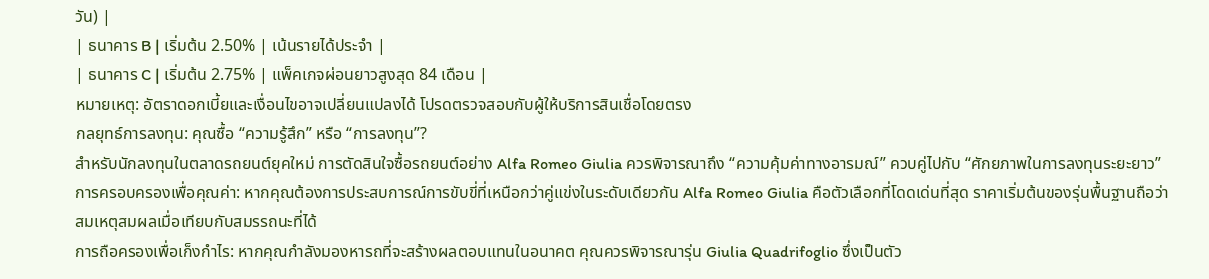วัน) |
| ธนาคาร B | เริ่มต้น 2.50% | เน้นรายได้ประจำ |
| ธนาคาร C | เริ่มต้น 2.75% | แพ็คเกจผ่อนยาวสูงสุด 84 เดือน |
หมายเหตุ: อัตราดอกเบี้ยและเงื่อนไขอาจเปลี่ยนแปลงได้ โปรดตรวจสอบกับผู้ให้บริการสินเชื่อโดยตรง
กลยุทธ์การลงทุน: คุณซื้อ “ความรู้สึก” หรือ “การลงทุน”?
สำหรับนักลงทุนในตลาดรถยนต์ยุคใหม่ การตัดสินใจซื้อรถยนต์อย่าง Alfa Romeo Giulia ควรพิจารณาถึง “ความคุ้มค่าทางอารมณ์” ควบคู่ไปกับ “ศักยภาพในการลงทุนระยะยาว”
การครอบครองเพื่อคุณค่า: หากคุณต้องการประสบการณ์การขับขี่ที่เหนือกว่าคู่แข่งในระดับเดียวกัน Alfa Romeo Giulia คือตัวเลือกที่โดดเด่นที่สุด ราคาเริ่มต้นของรุ่นพื้นฐานถือว่าสมเหตุสมผลเมื่อเทียบกับสมรรถนะที่ได้
การถือครองเพื่อเก็งกำไร: หากคุณกำลังมองหารถที่จะสร้างผลตอบแทนในอนาคต คุณควรพิจารณารุ่น Giulia Quadrifoglio ซึ่งเป็นตัว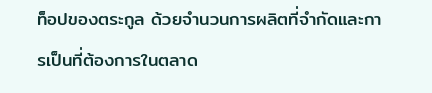ท็อปของตระกูล ด้วยจำนวนการผลิตที่จำกัดและการเป็นที่ต้องการในตลาด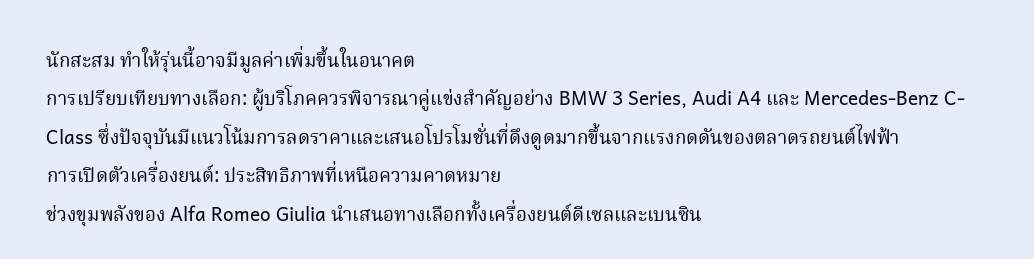นักสะสม ทำให้รุ่นนี้อาจมีมูลค่าเพิ่มขึ้นในอนาคต
การเปรียบเทียบทางเลือก: ผู้บริโภคควรพิจารณาคู่แข่งสำคัญอย่าง BMW 3 Series, Audi A4 และ Mercedes-Benz C-Class ซึ่งปัจจุบันมีแนวโน้มการลดราคาและเสนอโปรโมชั่นที่ดึงดูดมากขึ้นจากแรงกดดันของตลาดรถยนต์ไฟฟ้า
การเปิดตัวเครื่องยนต์: ประสิทธิภาพที่เหนือความคาดหมาย
ช่วงขุมพลังของ Alfa Romeo Giulia นำเสนอทางเลือกทั้งเครื่องยนต์ดีเซลและเบนซิน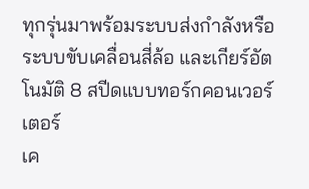ทุกรุ่นมาพร้อมระบบส่งกำลังหรือระบบขับเคลื่อนสี่ล้อ และเกียร์อัตโนมัติ 8 สปีดแบบทอร์กคอนเวอร์เตอร์
เค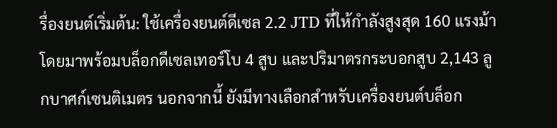รื่องยนต์เริ่มต้น: ใช้เครื่องยนต์ดีเซล 2.2 JTD ที่ให้กำลังสูงสุด 160 แรงม้า โดยมาพร้อมบล็อกดีเซลเทอร์โบ 4 สูบ และปริมาตรกระบอกสูบ 2,143 ลูกบาศก์เซนติเมตร นอกจากนี้ ยังมีทางเลือกสำหรับเครื่องยนต์บล็อก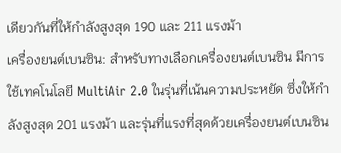เดียวกันที่ให้กำลังสูงสุด 190 และ 211 แรงม้า
เครื่องยนต์เบนซิน: สำหรับทางเลือกเครื่องยนต์เบนซิน มีการใช้เทคโนโลยี MultiAir 2.0 ในรุ่นที่เน้นความประหยัด ซึ่งให้กำลังสูงสุด 201 แรงม้า และรุ่นที่แรงที่สุดด้วยเครื่องยนต์เบนซิน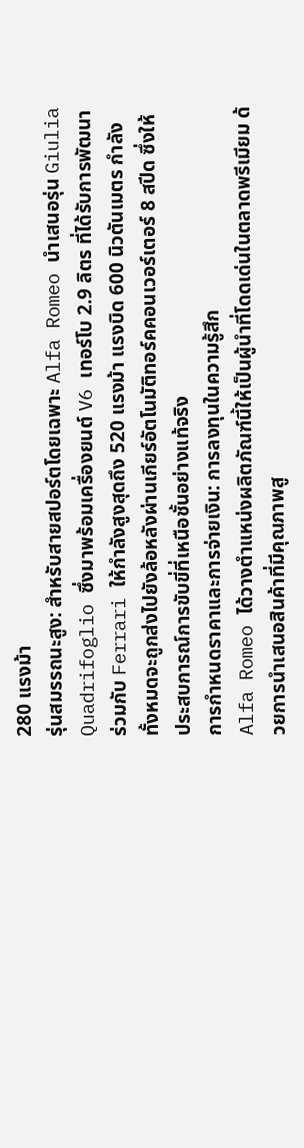280 แรงม้า
รุ่นสมรรถนะสูง: สำหรับสายสปอร์ตโดยเฉพาะ Alfa Romeo นำเสนอรุ่น Giulia Quadrifoglio ซึ่งมาพร้อมเครื่องยนต์ V6 เทอร์โบ 2.9 ลิตร ที่ได้รับการพัฒนาร่วมกับ Ferrari ให้กำลังสูงสุดถึง 520 แรงม้า แรงบิด 600 นิวตันเมตร กำลังทั้งหมดจะถูกส่งไปยังล้อหลังผ่านเกียร์อัตโนมัติทอร์คคอนเวอร์เตอร์ 8 สปีด ซึ่งให้ประสบการณ์การขับขี่ที่เหนือชั้นอย่างแท้จริง
การกำหนดราคาและการจ่ายเงิน: การลงทุนในความรู้สึก
Alfa Romeo ได้วางตำแหน่งผลิตภัณฑ์นี้ให้เป็นผู้นำที่โดดเด่นในตลาดพรีเมียม ด้วยการนำเสนอสินค้าที่มีคุณภาพสู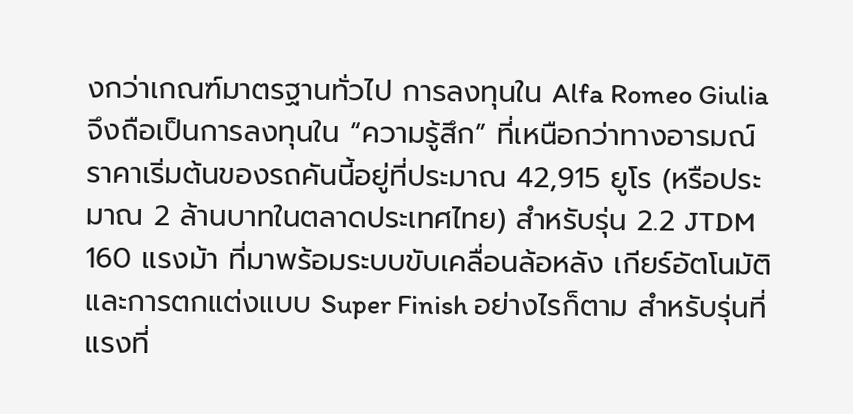งกว่าเกณฑ์มาตรฐานทั่วไป การลงทุนใน Alfa Romeo Giulia จึงถือเป็นการลงทุนใน “ความรู้สึก” ที่เหนือกว่าทางอารมณ์ ราคาเริ่มต้นของรถคันนี้อยู่ที่ประมาณ 42,915 ยูโร (หรือประมาณ 2 ล้านบาทในตลาดประเทศไทย) สำหรับรุ่น 2.2 JTDM 160 แรงม้า ที่มาพร้อมระบบขับเคลื่อนล้อหลัง เกียร์อัตโนมัติ และการตกแต่งแบบ Super Finish อย่างไรก็ตาม สำหรับรุ่นที่แรงที่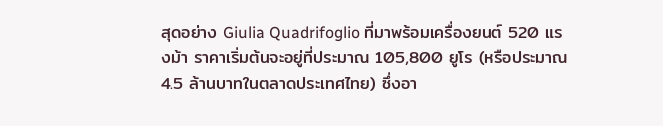สุดอย่าง Giulia Quadrifoglio ที่มาพร้อมเครื่องยนต์ 520 แรงม้า ราคาเริ่มต้นจะอยู่ที่ประมาณ 105,800 ยูโร (หรือประมาณ 4.5 ล้านบาทในตลาดประเทศไทย) ซึ่งอา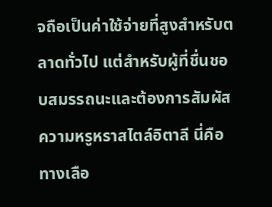จถือเป็นค่าใช้จ่ายที่สูงสำหรับตลาดทั่วไป แต่สำหรับผู้ที่ชื่นชอบสมรรถนะและต้องการสัมผัสความหรูหราสไตล์อิตาลี นี่คือทางเลือ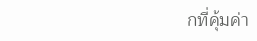กที่คุ้มค่า